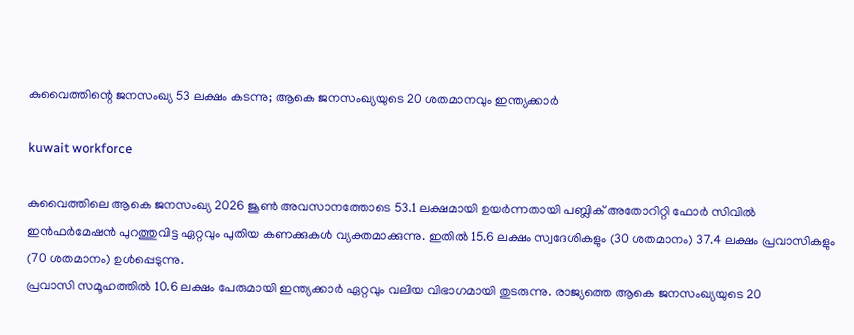കുവൈത്തിന്റെ ജനസംഖ്യ 53 ലക്ഷം കടന്നു; ആകെ ജനസംഖ്യയുടെ 20 ശതമാനവും ഇന്ത്യക്കാർ

kuwait workforce

കുവൈത്തിലെ ആകെ ജനസംഖ്യ 2026 ജൂൺ അവസാനത്തോടെ 53.1 ലക്ഷമായി ഉയർന്നതായി പബ്ലിക് അതോറിറ്റി ഫോർ സിവിൽ ഇൻഫർമേഷൻ പുറത്തുവിട്ട ഏറ്റവും പുതിയ കണക്കുകൾ വ്യക്തമാക്കുന്നു. ഇതിൽ 15.6 ലക്ഷം സ്വദേശികളും (30 ശതമാനം) 37.4 ലക്ഷം പ്രവാസികളും (70 ശതമാനം) ഉൾപ്പെടുന്നു.
പ്രവാസി സമൂഹത്തിൽ 10.6 ലക്ഷം പേരുമായി ഇന്ത്യക്കാർ ഏറ്റവും വലിയ വിഭാഗമായി തുടരുന്നു. രാജ്യത്തെ ആകെ ജനസംഖ്യയുടെ 20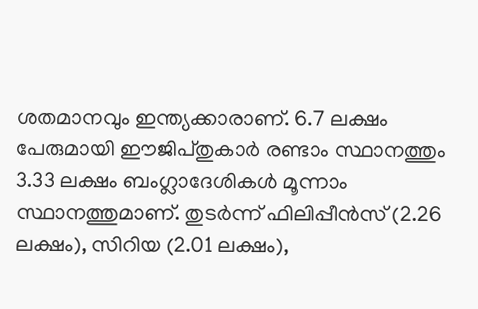ശതമാനവും ഇന്ത്യക്കാരാണ്. 6.7 ലക്ഷം പേരുമായി ഈജിപ്തുകാർ രണ്ടാം സ്ഥാനത്തും 3.33 ലക്ഷം ബംഗ്ലാദേശികൾ മൂന്നാം സ്ഥാനത്തുമാണ്. തുടർന്ന് ഫിലിപ്പീൻസ് (2.26 ലക്ഷം), സിറിയ (2.01 ലക്ഷം),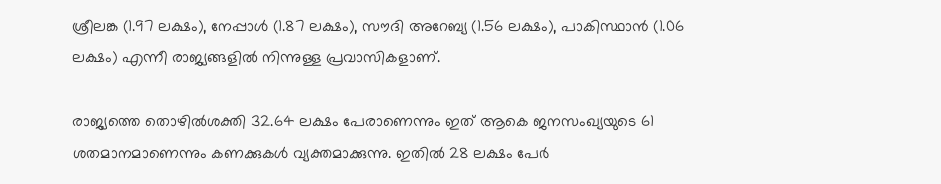ശ്രീലങ്ക (1.97 ലക്ഷം), നേപ്പാൾ (1.87 ലക്ഷം), സൗദി അറേബ്യ (1.56 ലക്ഷം), പാകിസ്ഥാൻ (1.06 ലക്ഷം) എന്നീ രാജ്യങ്ങളിൽ നിന്നുള്ള പ്രവാസികളാണ്.

രാജ്യത്തെ തൊഴിൽശക്തി 32.64 ലക്ഷം പേരാണെന്നും ഇത് ആകെ ജനസംഖ്യയുടെ 61 ശതമാനമാണെന്നും കണക്കുകൾ വ്യക്തമാക്കുന്നു. ഇതിൽ 28 ലക്ഷം പേർ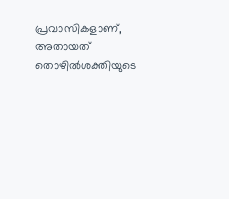പ്രവാസികളാണ്, അതായത് തൊഴിൽശക്തിയുടെ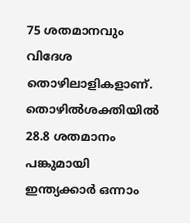75 ശതമാനവും വിദേശ തൊഴിലാളികളാണ്. തൊഴിൽശക്തിയിൽ 28.8 ശതമാനം പങ്കുമായി ഇന്ത്യക്കാർ ഒന്നാം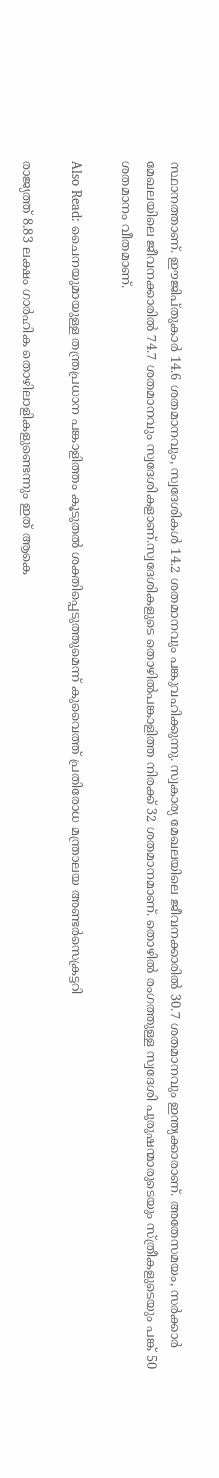സ്ഥാനത്താണ്. ഈജിപ്തുകാർ 14.6 ശതമാനവും, സ്വദേശികൾ 14.2 ശതമാനവും പങ്കുവഹിക്കുന്നു. സ്വകാര്യ മേഖലയിലെ ജീവനക്കാരിൽ 30.7 ശതമാനവും ഇന്ത്യക്കാരാണ്. അതേസമയം, സർക്കാർ മേഖലയിലെ ജീവനക്കാരിൽ 74.7 ശതമാനവും സ്വദേശികളാണ്.സ്വദേശികളുടെ തൊഴിൽപങ്കാളിത്ത നിരക്ക് 32 ശതമാനമാണ്. തൊഴിൽ രംഗത്തുള്ള സ്വദേശി പുരുഷന്മാരുടെയും സ്ത്രീകളുടെയും പങ്ക് 50 ശതമാനം വീതമാണ്.

Also Read: ചൈനയുമായുള്ള തന്ത്രപ്രധാന പങ്കാളിത്തം കൂടുതൽ ശക്തിപ്പെടുത്തുമെന്ന് കുവൈത്ത് പ്രതിരോധ മന്ത്രാലയ അണ്ടർസെക്രട്ടറി

രാജ്യത്ത് 8.83 ലക്ഷം ഗാർഹിക തൊഴിലാളികളുണ്ടെന്നും ഇത് ആകെ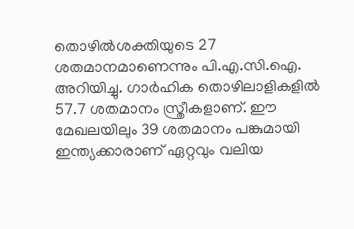തൊഴിൽശക്തിയുടെ 27 ശതമാനമാണെന്നും പി.എ.സി.ഐ. അറിയിച്ചു. ഗാർഹിക തൊഴിലാളികളിൽ 57.7 ശതമാനം സ്ത്രീകളാണ്. ഈ മേഖലയിലും 39 ശതമാനം പങ്കുമായി ഇന്ത്യക്കാരാണ് ഏറ്റവും വലിയ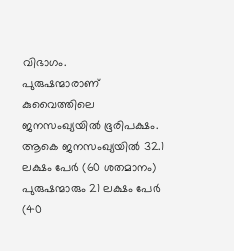വിഭാഗം.
പുരുഷന്മാരാണ് കുവൈത്തിലെ ജനസംഖ്യയിൽ ഭൂരിപക്ഷം. ആകെ ജനസംഖ്യയിൽ 32.1 ലക്ഷം പേർ (60 ശതമാനം) പുരുഷന്മാരും 21 ലക്ഷം പേർ (40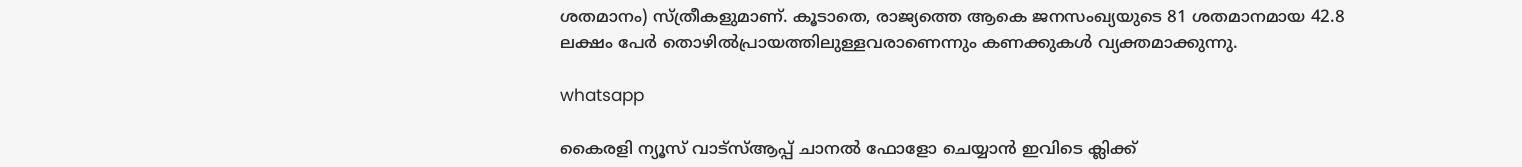ശതമാനം) സ്ത്രീകളുമാണ്. കൂടാതെ, രാജ്യത്തെ ആകെ ജനസംഖ്യയുടെ 81 ശതമാനമായ 42.8 ലക്ഷം പേർ തൊഴിൽപ്രായത്തിലുള്ളവരാണെന്നും കണക്കുകൾ വ്യക്തമാക്കുന്നു.

whatsapp

കൈരളി ന്യൂസ് വാട്‌സ്ആപ്പ് ചാനല്‍ ഫോളോ ചെയ്യാന്‍ ഇവിടെ ക്ലിക്ക്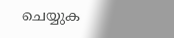ചെയ്യുക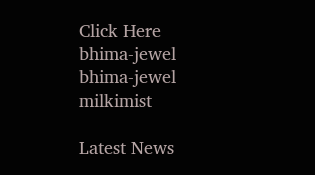Click Here
bhima-jewel
bhima-jewel
milkimist

Latest News